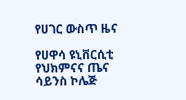የሀገር ውስጥ ዜና

የሀዋሳ ዩኒቨርሲቲ የህክምናና ጤና ሳይንስ ኮሌጅ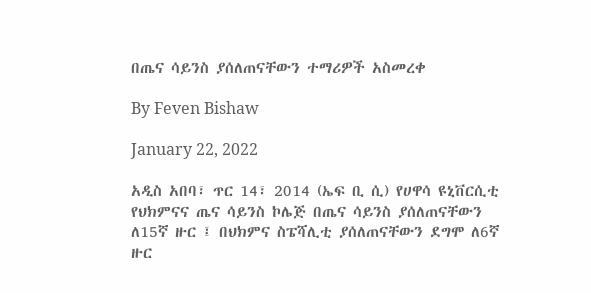በጤና ሳይንስ ያሰለጠናቸውን ተማሪዎች አስመረቀ

By Feven Bishaw

January 22, 2022

አዲስ አበባ፣ ጥር 14፣ 2014 (ኤፍ ቢ ሲ) የሀዋሳ ዩኒቨርሲቲ የህክምናና ጤና ሳይንስ ኮሌጅ በጤና ሳይንስ ያሰለጠናቸውን ለ15ኛ ዙር ፤ በህክምና ስፔሻሊቲ ያሰለጠናቸውን ደግሞ ለ6ኛ ዙር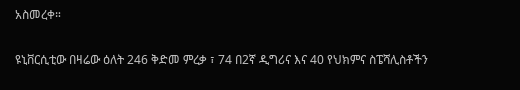አስመረቀ።

ዩኒቨርሲቲው በዛሬው ዕለት 246 ቅድመ ምረቃ ፣ 74 በ2ኛ ዲግሪና እና 40 የህክምና ስፔሻሊስቶችን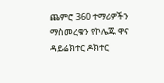ጨምሮ 360 ተማሪዎችን ማስመረቁን የኮሌጁ ዋና ዳይሬክተር ዶክተር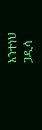አንተነህ ጋዲሳ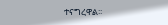ተናግረዋል፡፡